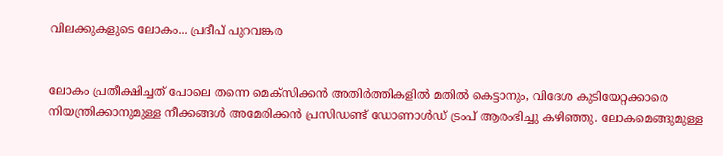വിലക്കുകളുടെ ലോകം... പ്രദീപ് പുറവങ്കര


ലോകം പ്രതീക്ഷിച്ചത് പോലെ തന്നെ മെക്സിക്കൻ‍ അതിർ‍ത്തികളിൽ‍ മതിൽ കെട്ടാനും, വിദേശ കുടിയേറ്റക്കാരെ നിയന്ത്രിക്കാനുമുള്ള നീക്കങ്ങൾ‍ അമേരിക്കൻ‍ പ്രസിഡണ്ട് ഡോണാൾ‍ഡ് ട്രംപ് ആരംഭിച്ചു കഴിഞ്ഞു. ലോകമെങ്ങുമുള്ള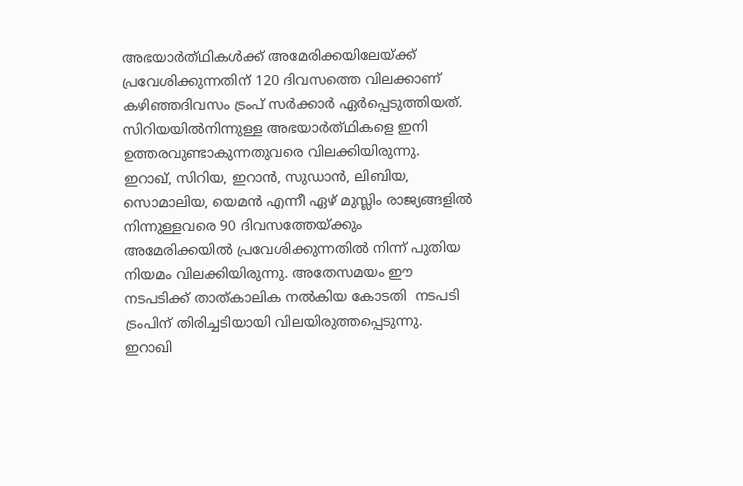അഭയാർത്‍ഥികൾ‍ക്ക് അമേരിക്കയിലേയ്ക്ക് പ്രവേശിക്കുന്നതിന് 120 ദിവസത്തെ വിലക്കാണ് കഴിഞ്ഞദിവസം ട്രംപ് സർ‍ക്കാർ‍ ഏർ‍പ്പെടുത്തിയത്. സിറിയയിൽ‍നിന്നുള്ള അഭയാർത്‍ഥികളെ ഇനി ഉത്തരവുണ്ടാകുന്നതുവരെ വിലക്കിയിരുന്നു. ഇറാഖ്, സിറിയ, ഇറാൻ, സുഡാൻ‍, ലിബിയ, സൊമാലിയ, യെമൻ എന്നീ ഏഴ് മുസ്ലിം രാജ്യങ്ങളിൽ‍ നിന്നുള്ളവരെ 90 ദിവസത്തേയ്ക്കും അമേരിക്കയിൽ‍ പ്രവേശിക്കുന്നതിൽ‍ നിന്ന് പുതിയ നിയമം വിലക്കിയിരുന്നു. അതേസമയം ഈ  നടപടിക്ക് താത്കാലിക നൽ‍കിയ കോടതി  നടപടി ട്രംപിന് തിരിച്ചടിയായി വിലയിരുത്തപ്പെടുന്നു. ഇറാഖി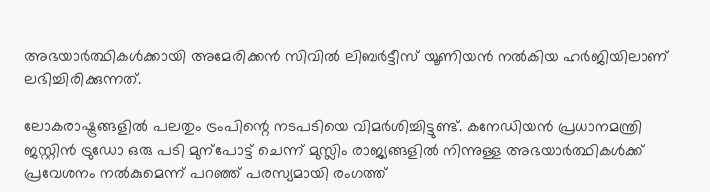അഭയാർ‍ത്ഥികൾ‍ക്കായി അമേരിക്കൻ‍ സിവിൽ‍ ലിബർ‍ട്ടീസ് യൂണിയൻ‍ നൽ‍കിയ ഹർ‍ജിയിലാണ് ലഭിച്ചിരിക്കുന്നത്.

ലോകരാഷ്ട്രങ്ങളിൽ‍ പലതും ട്രംപിന്റെ നടപടിയെ വിമർ‍ശിച്ചിട്ടുണ്ട്. കനേഡിയൻ‍ പ്രധാനമന്ത്രി ജസ്റ്റിൻ‍ ട്രുഡോ ഒരു പടി മുന്പോട്ട് ചെന്ന് മുസ്ലിം രാജ്യങ്ങളിൽ‍ നിന്നുള്ള അഭയാർ‍ത്ഥികൾ‍ക്ക് പ്രവേശനം നൽ‍കുമെന്ന് പറഞ്ഞ് പരസ്യമായി രംഗത്ത്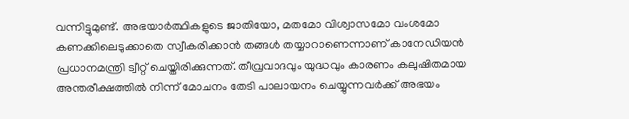വന്നിട്ടുമുണ്ട്. അഭയാർ‍ത്ഥികളുടെ ജാതിയോ, മതമോ വിശ്വാസമോ വംശമോ കണക്കിലെടുക്കാതെ സ്വീകരിക്കാൻ‍ തങ്ങൾ‍ തയ്യാറാണെന്നാണ് കാനേഡിയൻ‍ പ്രധാനമന്ത്രി ട്വീറ്റ് ചെയ്തിരിക്കുന്നത്. തീവ്രവാദവും യുദ്ധവും കാരണം കലുഷിതമായ അന്തരീക്ഷത്തിൽ‍ നിന്ന് മോചനം തേടി പാലായനം ചെയ്യുന്നവർ‍ക്ക്‌ അഭയം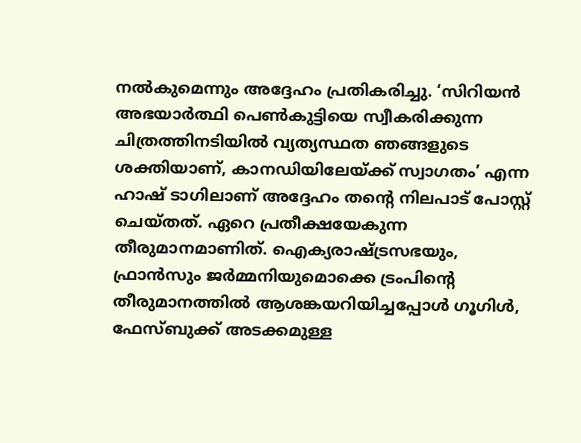നൽ‍കുമെന്നും അദ്ദേഹം പ്രതികരിച്ചു. ‘സിറിയൻ‍ അഭയാർ‍ത്ഥി പെൺ‍കുട്ടിയെ സ്വീകരിക്കുന്ന ചിത്രത്തിനടിയിൽ‍ വ്യത്യസ്ഥത ഞങ്ങളുടെ ശക്തിയാണ്, കാനഡിയിലേയ്ക്ക് സ്വാഗതം’ എന്ന ഹാഷ് ടാഗിലാണ് അദ്ദേഹം തന്റെ നിലപാട് പോസ്റ്റ് ചെയ്തത്. ഏറെ പ്രതീക്ഷയേകുന്ന തീരുമാനമാണിത്. ഐക്യരാഷ്ട്രസഭയും, ഫ്രാൻ‍സും ജർ‍മ്മനിയുമൊക്കെ ട്രംപിന്റെ തീരുമാനത്തിൽ‍ ആശങ്കയറിയിച്ചപ്പോൾ‍ ഗൂഗിൾ‍, ഫേസ്ബുക്ക് അടക്കമുള്ള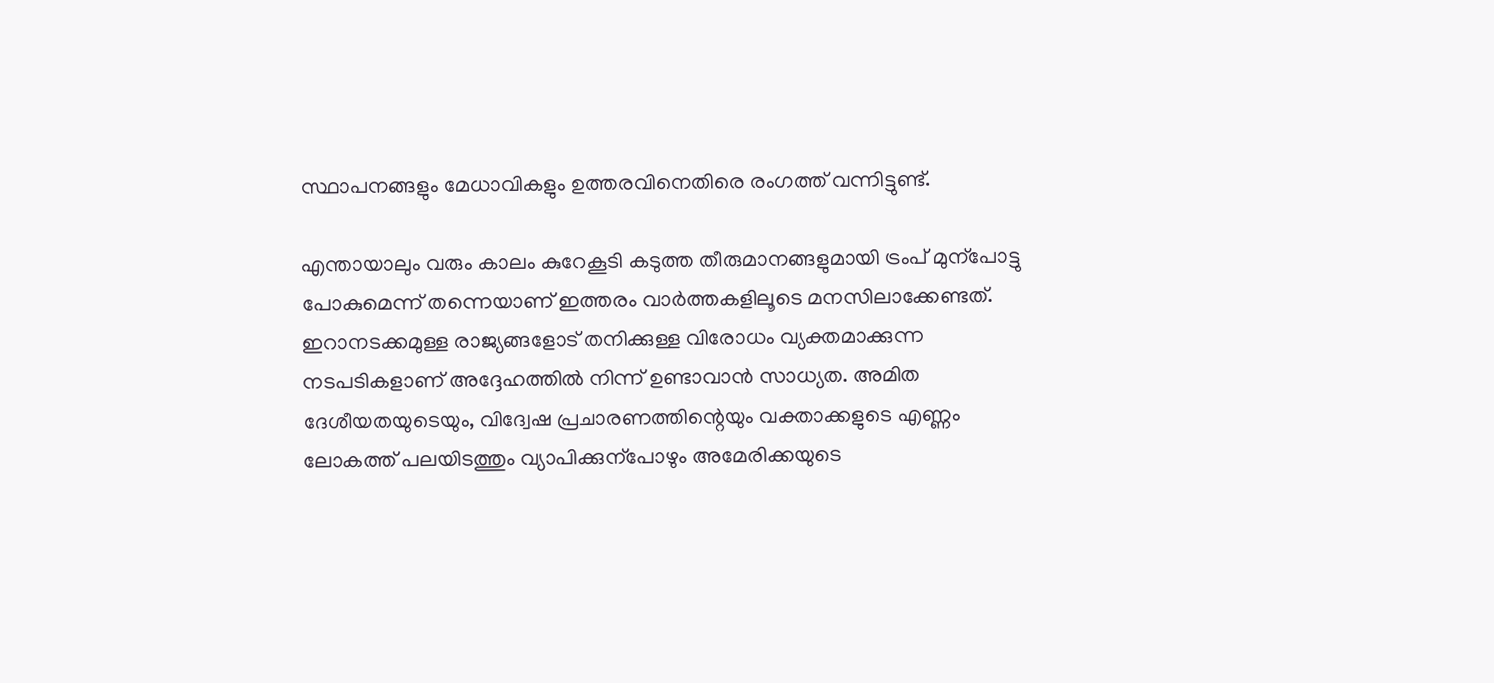സ്ഥാപനങ്ങളും മേധാവികളും ഉത്തരവിനെതിരെ രംഗത്ത് വന്നിട്ടുണ്ട്.

എന്തായാലും വരും കാലം കുറേകൂടി കടുത്ത തീരുമാനങ്ങളുമായി ട്രംപ് മുന്പോട്ടു പോകുമെന്ന് തന്നെയാണ് ഇത്തരം വാർ‍ത്തകളിലൂടെ മനസിലാക്കേണ്ടത്. ഇറാനടക്കമുള്ള രാജ്യങ്ങളോട് തനിക്കുള്ള വിരോധം വ്യക്തമാക്കുന്ന നടപടികളാണ് അദ്ദേഹത്തിൽ‍ നിന്ന് ഉണ്ടാവാൻ‍ സാധ്യത. അമിത ദേശീയതയുടെയും, വിദ്വേഷ പ്രചാരണത്തിന്റെയും വക്താക്കളുടെ എണ്ണം ലോകത്ത് പലയിടത്തും വ്യാപിക്കുന്പോഴും അമേരിക്കയുടെ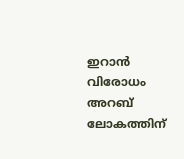ഇറാൻ‍ വിരോധം അറബ് ലോകത്തിന്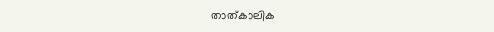താത്കാലിക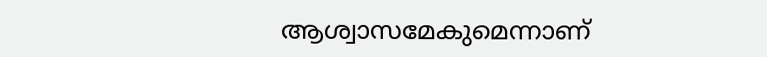ആശ്വാസമേകുമെന്നാണ്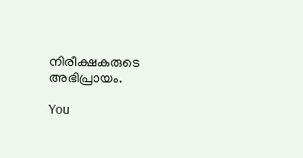നിരീക്ഷകരുടെ അഭിപ്രായം.

You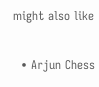might also like

  • Arjun Chess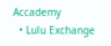Accademy
  • Lulu Exchange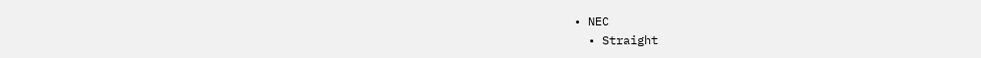• NEC
  • Straight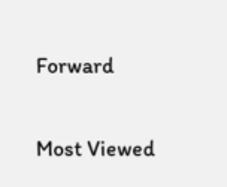Forward

Most Viewed